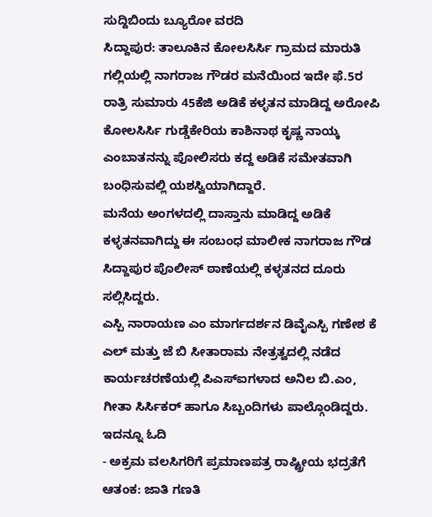ಸುದ್ದಿಬಿಂದು ಬ್ಯೂರೋ ವರದಿ
ಸಿದ್ದಾಪುರ: ತಾಲೂಕಿನ ಕೋಲಸಿರ್ಸಿ ಗ್ರಾಮದ ಮಾರುತಿ ಗಲ್ಲಿಯಲ್ಲಿ ನಾಗರಾಜ ಗೌಡರ ಮನೆಯಿಂದ ಇದೇ ಫೆ.5ರ ರಾತ್ರಿ ಸುಮಾರು 45ಕೆಜಿ ಅಡಿಕೆ ಕಳ್ಳತನ ಮಾಡಿದ್ದ ಅರೋಪಿ ಕೋಲಸಿರ್ಸಿ ಗುಡ್ಡೆಕೇರಿಯ ಕಾಶಿನಾಥ ಕೃಷ್ಣ ನಾಯ್ಕ ಎಂಬಾತನನ್ನು ಪೋಲಿಸರು ಕದ್ದ ಅಡಿಕೆ ಸಮೇತವಾಗಿ ಬಂಧಿಸುವಲ್ಲಿ ಯಶಸ್ವಿಯಾಗಿದ್ದಾರೆ.
ಮನೆಯ ಅಂಗಳದಲ್ಲಿ ದಾಸ್ತಾನು ಮಾಡಿದ್ದ ಅಡಿಕೆ ಕಳ್ಳತನವಾಗಿದ್ದು ಈ ಸಂಬಂಧ ಮಾಲೀಕ ನಾಗರಾಜ ಗೌಡ ಸಿದ್ದಾಪುರ ಪೊಲೀಸ್ ಠಾಣೆಯಲ್ಲಿ ಕಳ್ಳತನದ ದೂರು ಸಲ್ಲಿಸಿದ್ದರು.
ಎಸ್ಪಿ ನಾರಾಯಣ ಎಂ ಮಾರ್ಗದರ್ಶನ ಡಿವೈಎಸ್ಪಿ ಗಣೇಶ ಕೆ ಎಲ್ ಮತ್ತು ಜೆ ಬಿ ಸೀತಾರಾಮ ನೇತ್ರತ್ವದಲ್ಲಿ ನಡೆದ ಕಾರ್ಯಚರಣೆಯಲ್ಲಿ ಪಿಎಸ್ಐಗಳಾದ ಅನಿಲ ಬಿ.ಎಂ, ಗೀತಾ ಸಿರ್ಸಿಕರ್ ಹಾಗೂ ಸಿಬ್ಬಂದಿಗಳು ಪಾಲ್ಗೊಂಡಿದ್ದರು.
ಇದನ್ನೂ ಓದಿ
- ಅಕ್ರಮ ವಲಸಿಗರಿಗೆ ಪ್ರಮಾಣಪತ್ರ ರಾಷ್ಟ್ರೀಯ ಭದ್ರತೆಗೆ ಆತಂಕ: ಜಾತಿ ಗಣತಿ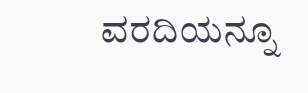ವರದಿಯನ್ನೂ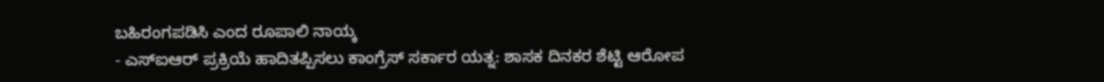ಬಹಿರಂಗಪಡಿಸಿ ಎಂದ ರೂಪಾಲಿ ನಾಯ್ಕ
- ಎಸ್ಐಆರ್ ಪ್ರಕ್ರಿಯೆ ಹಾದಿತಪ್ಪಿಸಲು ಕಾಂಗ್ರೆಸ್ ಸರ್ಕಾರ ಯತ್ನ: ಶಾಸಕ ದಿನಕರ ಶೆಟ್ಟಿ ಆರೋಪ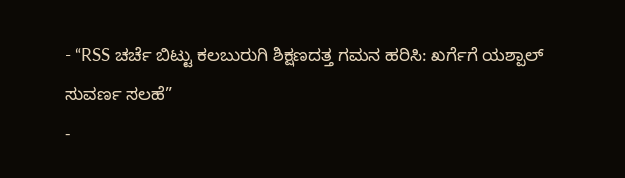- “RSS ಚರ್ಚೆ ಬಿಟ್ಟು ಕಲಬುರುಗಿ ಶಿಕ್ಷಣದತ್ತ ಗಮನ ಹರಿಸಿ: ಖರ್ಗೆಗೆ ಯಶ್ಪಾಲ್ ಸುವರ್ಣ ಸಲಹೆ”
-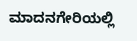ಮಾದನಗೇರಿಯಲ್ಲಿ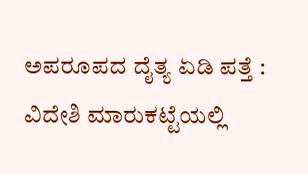ಅಪರೂಪದ ದೈತ್ಯ ಏಡಿ ಪತ್ತೆ : ವಿದೇಶಿ ಮಾರುಕಟ್ಟೆಯಲ್ಲಿ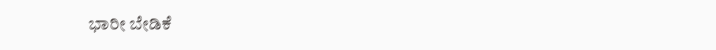ಭಾರೀ ಬೇಡಿಕೆ